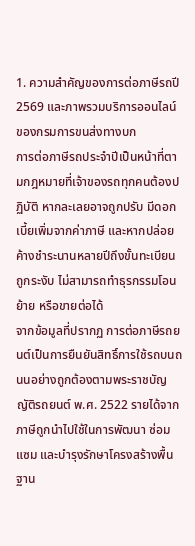1. ความสำคัญของการต่อภาษีรถปี 2569 และภาพรวมบริการออนไลน์ของกรมการขนส่งทางบก
การต่อภาษีรถประจำปีเป็นหน้าที่ตามกฎหมายที่เจ้าของรถทุกคนต้องปฏิบัติ หากละเลยอาจถูกปรับ มีดอกเบี้ยเพิ่มจากค่าภาษี และหากปล่อยค้างชำระนานหลายปีถึงขั้นทะเบียนถูกระงับ ไม่สามารถทำธุรกรรมโอน ย้าย หรือขายต่อได้
จากข้อมูลที่ปรากฏ การต่อภาษีรถยนต์เป็นการยืนยันสิทธิ์การใช้รถบนถนนอย่างถูกต้องตามพระราชบัญญัติรถยนต์ พ.ศ. 2522 รายได้จากภาษีถูกนำไปใช้ในการพัฒนา ซ่อมแซม และบำรุงรักษาโครงสร้างพื้นฐาน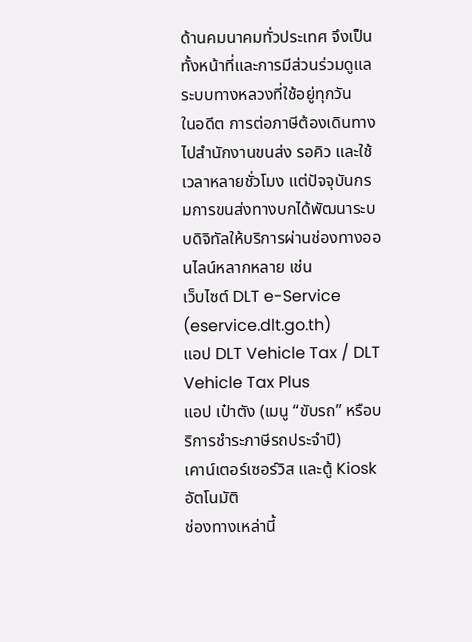ด้านคมนาคมทั่วประเทศ จึงเป็นทั้งหน้าที่และการมีส่วนร่วมดูแลระบบทางหลวงที่ใช้อยู่ทุกวัน
ในอดีต การต่อภาษีต้องเดินทางไปสำนักงานขนส่ง รอคิว และใช้เวลาหลายชั่วโมง แต่ปัจจุบันกรมการขนส่งทางบกได้พัฒนาระบบดิจิทัลให้บริการผ่านช่องทางออนไลน์หลากหลาย เช่น
เว็บไซต์ DLT e-Service (eservice.dlt.go.th)
แอป DLT Vehicle Tax / DLT Vehicle Tax Plus
แอป เป๋าตัง (เมนู “ขับรถ” หรือบริการชำระภาษีรถประจำปี)
เคาน์เตอร์เซอร์วิส และตู้ Kiosk อัตโนมัติ
ช่องทางเหล่านี้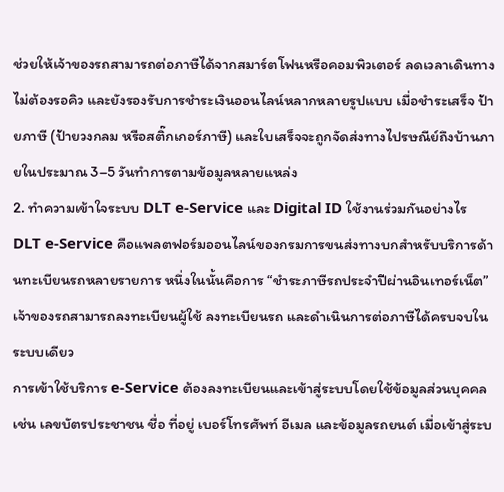ช่วยให้เจ้าของรถสามารถต่อภาษีได้จากสมาร์ตโฟนหรือคอมพิวเตอร์ ลดเวลาเดินทาง ไม่ต้องรอคิว และยังรองรับการชำระเงินออนไลน์หลากหลายรูปแบบ เมื่อชำระเสร็จ ป้ายภาษี (ป้ายวงกลม หรือสติ๊กเกอร์ภาษี) และใบเสร็จจะถูกจัดส่งทางไปรษณีย์ถึงบ้านภายในประมาณ 3–5 วันทำการตามข้อมูลหลายแหล่ง
2. ทำความเข้าใจระบบ DLT e-Service และ Digital ID ใช้งานร่วมกันอย่างไร
DLT e-Service คือแพลตฟอร์มออนไลน์ของกรมการขนส่งทางบกสำหรับบริการด้านทะเบียนรถหลายรายการ หนึ่งในนั้นคือการ “ชำระภาษีรถประจำปีผ่านอินเทอร์เน็ต” เจ้าของรถสามารถลงทะเบียนผู้ใช้ ลงทะเบียนรถ และดำเนินการต่อภาษีได้ครบจบในระบบเดียว
การเข้าใช้บริการ e-Service ต้องลงทะเบียนและเข้าสู่ระบบโดยใช้ข้อมูลส่วนบุคคล เช่น เลขบัตรประชาชน ชื่อ ที่อยู่ เบอร์โทรศัพท์ อีเมล และข้อมูลรถยนต์ เมื่อเข้าสู่ระบ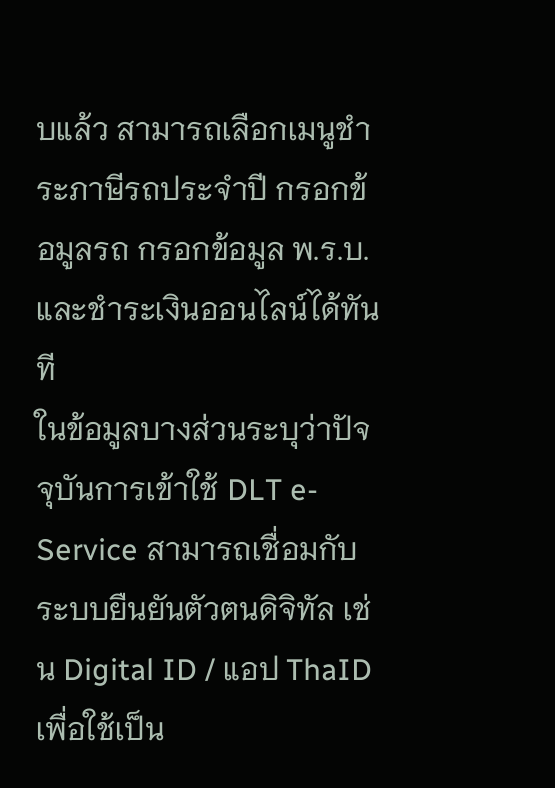บแล้ว สามารถเลือกเมนูชำระภาษีรถประจำปี กรอกข้อมูลรถ กรอกข้อมูล พ.ร.บ. และชำระเงินออนไลน์ได้ทันที
ในข้อมูลบางส่วนระบุว่าปัจจุบันการเข้าใช้ DLT e-Service สามารถเชื่อมกับระบบยืนยันตัวตนดิจิทัล เช่น Digital ID / แอป ThaID เพื่อใช้เป็น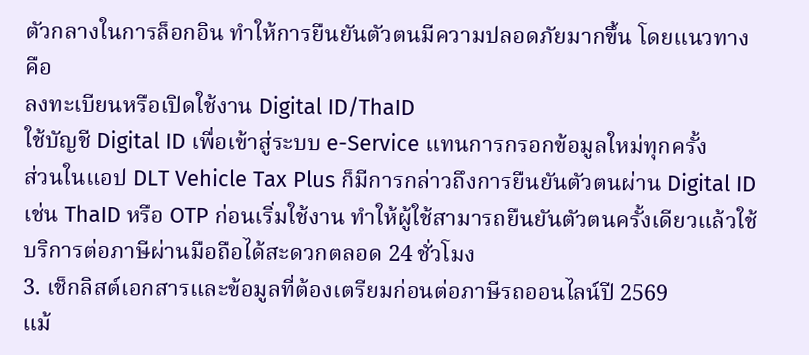ตัวกลางในการล็อกอิน ทำให้การยืนยันตัวตนมีความปลอดภัยมากขึ้น โดยแนวทางคือ
ลงทะเบียนหรือเปิดใช้งาน Digital ID/ThaID
ใช้บัญชี Digital ID เพื่อเข้าสู่ระบบ e-Service แทนการกรอกข้อมูลใหม่ทุกครั้ง
ส่วนในแอป DLT Vehicle Tax Plus ก็มีการกล่าวถึงการยืนยันตัวตนผ่าน Digital ID เช่น ThaID หรือ OTP ก่อนเริ่มใช้งาน ทำให้ผู้ใช้สามารถยืนยันตัวตนครั้งเดียวแล้วใช้บริการต่อภาษีผ่านมือถือได้สะดวกตลอด 24 ชั่วโมง
3. เช็กลิสต์เอกสารและข้อมูลที่ต้องเตรียมก่อนต่อภาษีรถออนไลน์ปี 2569
แม้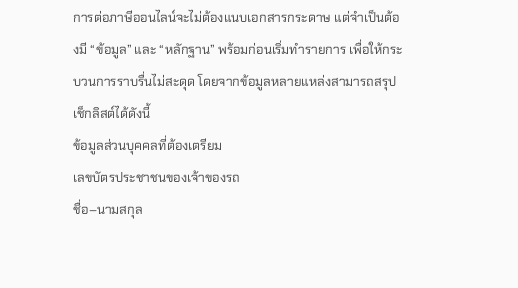การต่อภาษีออนไลน์จะไม่ต้องแนบเอกสารกระดาษ แต่จำเป็นต้องมี “ข้อมูล” และ “หลักฐาน” พร้อมก่อนเริ่มทำรายการ เพื่อให้กระบวนการราบรื่นไม่สะดุด โดยจากข้อมูลหลายแหล่งสามารถสรุปเช็กลิสต์ได้ดังนี้
ข้อมูลส่วนบุคคลที่ต้องเตรียม
เลขบัตรประชาชนของเจ้าของรถ
ชื่อ–นามสกุล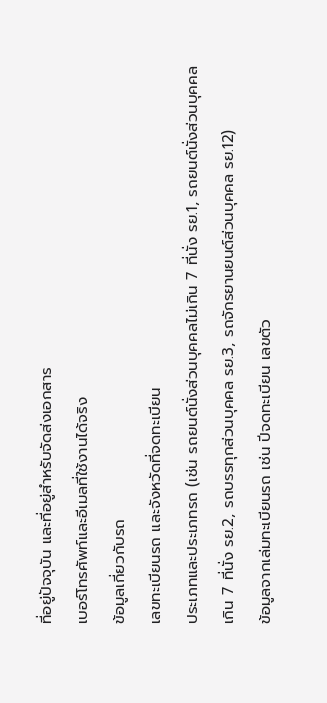ที่อยู่ปัจจุบัน และที่อยู่สำหรับจัดส่งเอกสาร
เบอร์โทรศัพท์และอีเมลที่ใช้งานได้จริง
ข้อมูลเกี่ยวกับรถ
เลขทะเบียนรถ และจังหวัดที่จดทะเบียน
ประเภทและประเภทรถ (เช่น รถยนต์นั่งส่วนบุคคลไม่เกิน 7 ที่นั่ง รย.1, รถยนต์นั่งส่วนบุคคลเกิน 7 ที่นั่ง รย.2, รถบรรทุกส่วนบุคคล รย.3, รถจักรยานยนต์ส่วนบุคคล รย.12)
ข้อมูลจากเล่มทะเบียนรถ เช่น ปีจดทะเบียน เลขตัว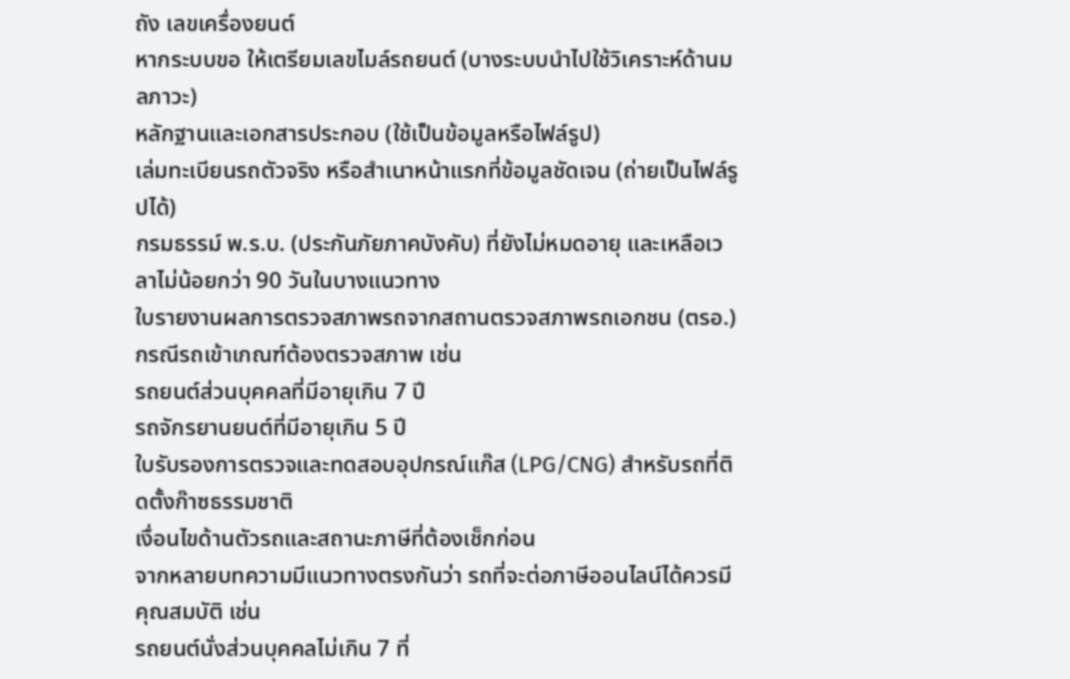ถัง เลขเครื่องยนต์
หากระบบขอ ให้เตรียมเลขไมล์รถยนต์ (บางระบบนำไปใช้วิเคราะห์ด้านมลภาวะ)
หลักฐานและเอกสารประกอบ (ใช้เป็นข้อมูลหรือไฟล์รูป)
เล่มทะเบียนรถตัวจริง หรือสำเนาหน้าแรกที่ข้อมูลชัดเจน (ถ่ายเป็นไฟล์รูปได้)
กรมธรรม์ พ.ร.บ. (ประกันภัยภาคบังคับ) ที่ยังไม่หมดอายุ และเหลือเวลาไม่น้อยกว่า 90 วันในบางแนวทาง
ใบรายงานผลการตรวจสภาพรถจากสถานตรวจสภาพรถเอกชน (ตรอ.) กรณีรถเข้าเกณฑ์ต้องตรวจสภาพ เช่น
รถยนต์ส่วนบุคคลที่มีอายุเกิน 7 ปี
รถจักรยานยนต์ที่มีอายุเกิน 5 ปี
ใบรับรองการตรวจและทดสอบอุปกรณ์แก๊ส (LPG/CNG) สำหรับรถที่ติดตั้งก๊าซธรรมชาติ
เงื่อนไขด้านตัวรถและสถานะภาษีที่ต้องเช็กก่อน
จากหลายบทความมีแนวทางตรงกันว่า รถที่จะต่อภาษีออนไลน์ได้ควรมีคุณสมบัติ เช่น
รถยนต์นั่งส่วนบุคคลไม่เกิน 7 ที่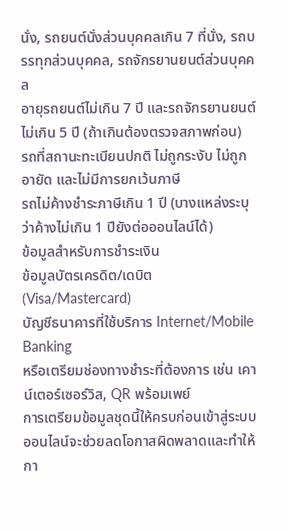นั่ง, รถยนต์นั่งส่วนบุคคลเกิน 7 ที่นั่ง, รถบรรทุกส่วนบุคคล, รถจักรยานยนต์ส่วนบุคคล
อายุรถยนต์ไม่เกิน 7 ปี และรถจักรยานยนต์ไม่เกิน 5 ปี (ถ้าเกินต้องตรวจสภาพก่อน)
รถที่สถานะทะเบียนปกติ ไม่ถูกระงับ ไม่ถูกอายัด และไม่มีการยกเว้นภาษี
รถไม่ค้างชำระภาษีเกิน 1 ปี (บางแหล่งระบุว่าค้างไม่เกิน 1 ปียังต่อออนไลน์ได้)
ข้อมูลสำหรับการชำระเงิน
ข้อมูลบัตรเครดิต/เดบิต (Visa/Mastercard)
บัญชีธนาคารที่ใช้บริการ Internet/Mobile Banking
หรือเตรียมช่องทางชำระที่ต้องการ เช่น เคาน์เตอร์เซอร์วิส, QR พร้อมเพย์
การเตรียมข้อมูลชุดนี้ให้ครบก่อนเข้าสู่ระบบออนไลน์จะช่วยลดโอกาสผิดพลาดและทำให้กา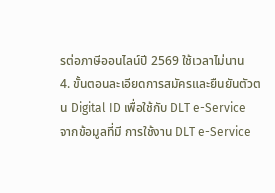รต่อภาษีออนไลน์ปี 2569 ใช้เวลาไม่นาน
4. ขั้นตอนละเอียดการสมัครและยืนยันตัวตน Digital ID เพื่อใช้กับ DLT e-Service
จากข้อมูลที่มี การใช้งาน DLT e-Service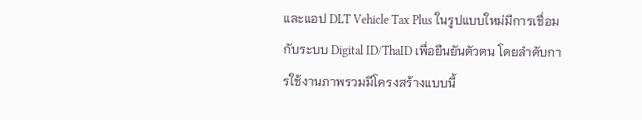และแอป DLT Vehicle Tax Plus ในรูปแบบใหม่มีการเชื่อมกับระบบ Digital ID/ThaID เพื่อยืนยันตัวตน โดยลำดับการใช้งานภาพรวมมีโครงสร้างแบบนี้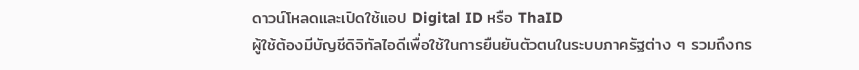ดาวน์โหลดและเปิดใช้แอป Digital ID หรือ ThaID
ผู้ใช้ต้องมีบัญชีดิจิทัลไอดีเพื่อใช้ในการยืนยันตัวตนในระบบภาครัฐต่าง ๆ รวมถึงกร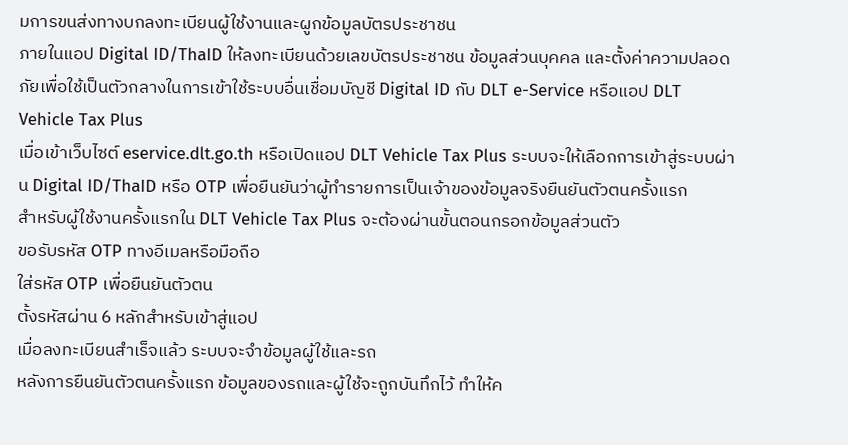มการขนส่งทางบกลงทะเบียนผู้ใช้งานและผูกข้อมูลบัตรประชาชน
ภายในแอป Digital ID/ThaID ให้ลงทะเบียนด้วยเลขบัตรประชาชน ข้อมูลส่วนบุคคล และตั้งค่าความปลอดภัยเพื่อใช้เป็นตัวกลางในการเข้าใช้ระบบอื่นเชื่อมบัญชี Digital ID กับ DLT e-Service หรือแอป DLT Vehicle Tax Plus
เมื่อเข้าเว็บไซต์ eservice.dlt.go.th หรือเปิดแอป DLT Vehicle Tax Plus ระบบจะให้เลือกการเข้าสู่ระบบผ่าน Digital ID/ThaID หรือ OTP เพื่อยืนยันว่าผู้ทำรายการเป็นเจ้าของข้อมูลจริงยืนยันตัวตนครั้งแรก
สำหรับผู้ใช้งานครั้งแรกใน DLT Vehicle Tax Plus จะต้องผ่านขั้นตอนกรอกข้อมูลส่วนตัว
ขอรับรหัส OTP ทางอีเมลหรือมือถือ
ใส่รหัส OTP เพื่อยืนยันตัวตน
ตั้งรหัสผ่าน 6 หลักสำหรับเข้าสู่แอป
เมื่อลงทะเบียนสำเร็จแล้ว ระบบจะจำข้อมูลผู้ใช้และรถ
หลังการยืนยันตัวตนครั้งแรก ข้อมูลของรถและผู้ใช้จะถูกบันทึกไว้ ทำให้ค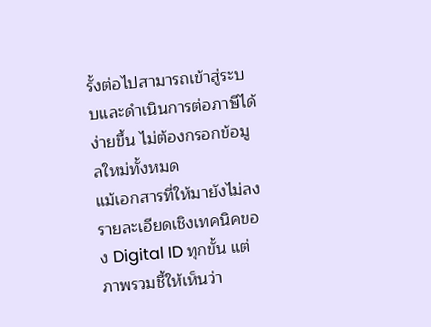รั้งต่อไปสามารถเข้าสู่ระบบและดำเนินการต่อภาษีได้ง่ายขึ้น ไม่ต้องกรอกข้อมูลใหม่ทั้งหมด
แม้เอกสารที่ให้มายังไม่ลงรายละเอียดเชิงเทคนิคของ Digital ID ทุกขั้น แต่ภาพรวมชี้ให้เห็นว่า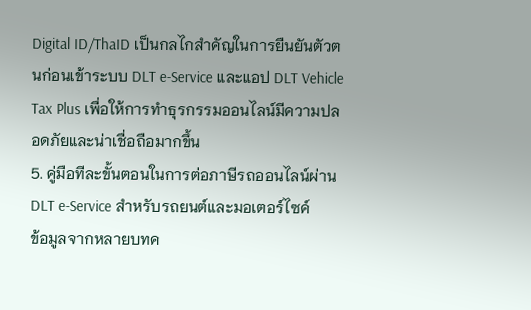Digital ID/ThaID เป็นกลไกสำคัญในการยืนยันตัวตนก่อนเข้าระบบ DLT e-Service และแอป DLT Vehicle Tax Plus เพื่อให้การทำธุรกรรมออนไลน์มีความปลอดภัยและน่าเชื่อถือมากขึ้น
5. คู่มือทีละขั้นตอนในการต่อภาษีรถออนไลน์ผ่าน DLT e-Service สำหรับรถยนต์และมอเตอร์ไซค์
ข้อมูลจากหลายบทค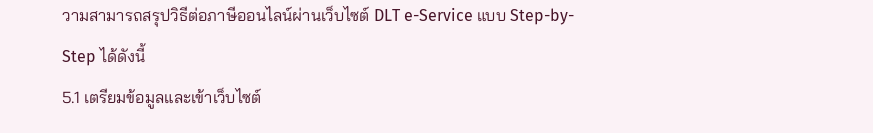วามสามารถสรุปวิธีต่อภาษีออนไลน์ผ่านเว็บไซต์ DLT e-Service แบบ Step-by-Step ได้ดังนี้
5.1 เตรียมข้อมูลและเข้าเว็บไซต์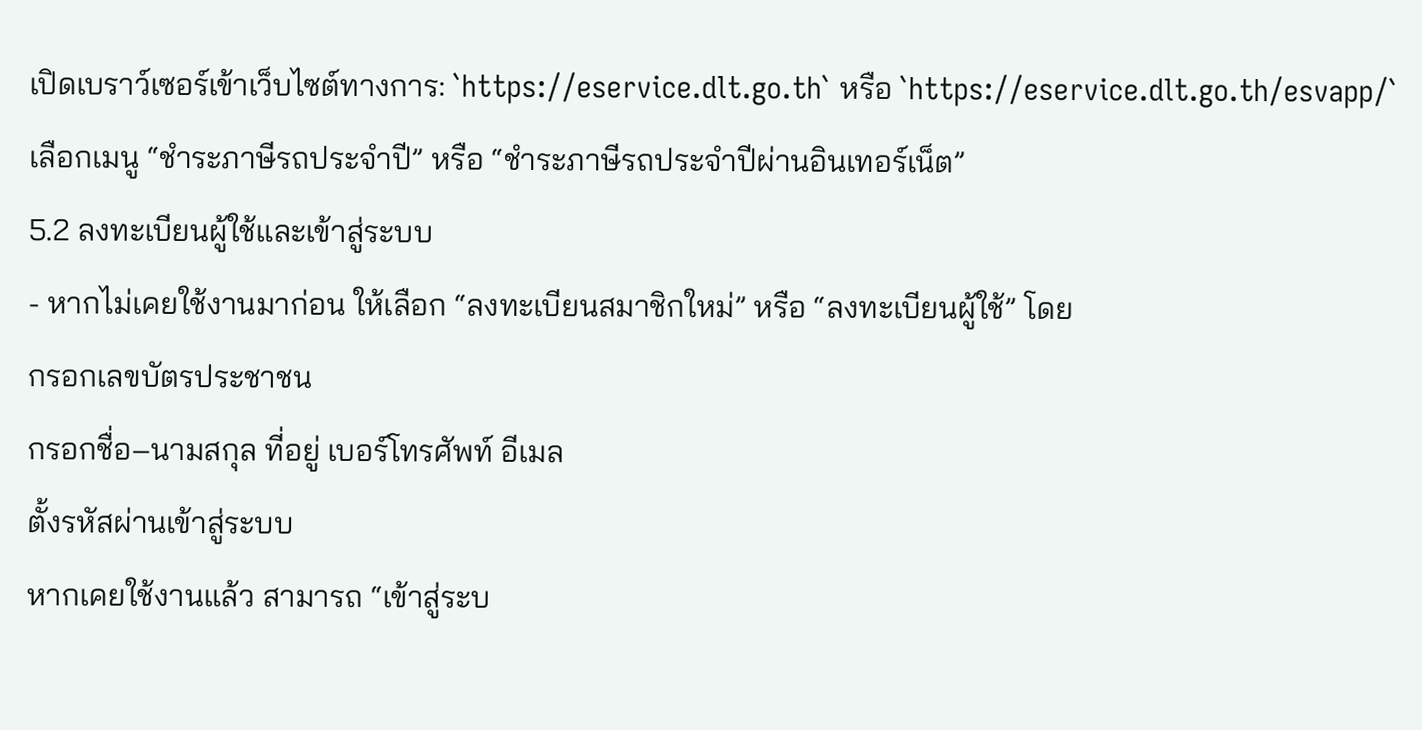เปิดเบราว์เซอร์เข้าเว็บไซต์ทางการ: `https://eservice.dlt.go.th` หรือ `https://eservice.dlt.go.th/esvapp/`
เลือกเมนู “ชำระภาษีรถประจำปี” หรือ “ชำระภาษีรถประจำปีผ่านอินเทอร์เน็ต”
5.2 ลงทะเบียนผู้ใช้และเข้าสู่ระบบ
- หากไม่เคยใช้งานมาก่อน ให้เลือก “ลงทะเบียนสมาชิกใหม่” หรือ “ลงทะเบียนผู้ใช้” โดย
กรอกเลขบัตรประชาชน
กรอกชื่อ–นามสกุล ที่อยู่ เบอร์โทรศัพท์ อีเมล
ตั้งรหัสผ่านเข้าสู่ระบบ
หากเคยใช้งานแล้ว สามารถ “เข้าสู่ระบ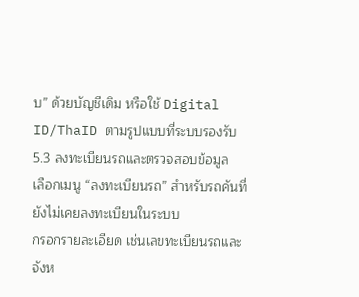บ” ด้วยบัญชีเดิม หรือใช้ Digital ID/ThaID ตามรูปแบบที่ระบบรองรับ
5.3 ลงทะเบียนรถและตรวจสอบข้อมูล
เลือกเมนู “ลงทะเบียนรถ” สำหรับรถคันที่ยังไม่เคยลงทะเบียนในระบบ
กรอกรายละเอียด เช่นเลขทะเบียนรถและจังห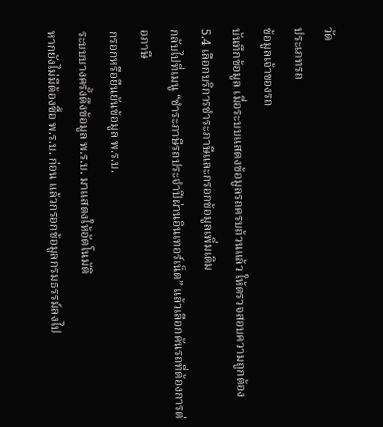วัด
ประเภทรถ
ข้อมูลเจ้าของรถ
บันทึกข้อมูล เมื่อระบบแสดงข้อมูลรถครบถ้วนแล้ว ให้ตรวจสอบความถูกต้อง
5.4 เลือกบริการชำระภาษีและกรอกข้อมูลเพิ่มเติม
กลับไปที่เมนู “ชำระภาษีรถประจำปีผ่านอินเทอร์เน็ต” แล้วเลือกคันรถที่ต้องการต่อภาษี
กรอกหรือยืนยันข้อมูล พ.ร.บ.
ระบบบางครั้งดึงข้อมูล พ.ร.บ. มาแสดงให้อัตโนมัติ
หากยังไม่มีต้องซื้อ พ.ร.บ. ก่อน แล้วกรอกข้อมูลกรมธรรม์ลงไป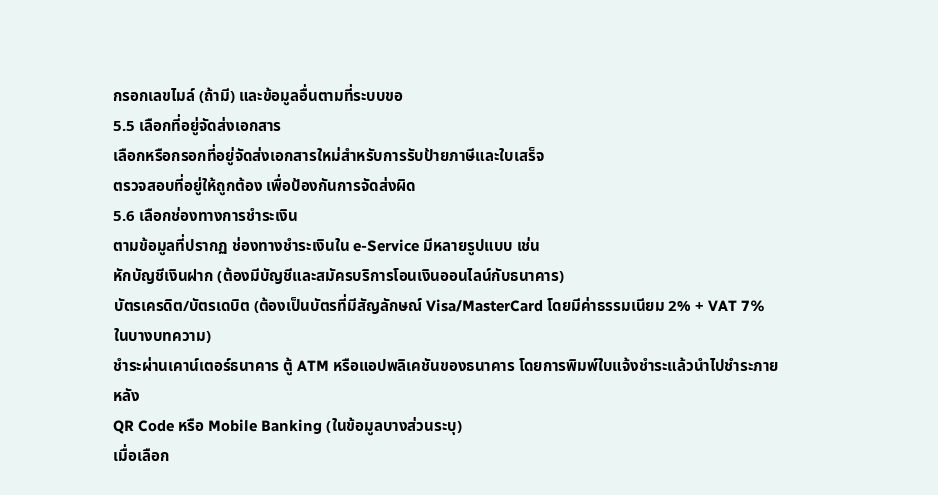กรอกเลขไมล์ (ถ้ามี) และข้อมูลอื่นตามที่ระบบขอ
5.5 เลือกที่อยู่จัดส่งเอกสาร
เลือกหรือกรอกที่อยู่จัดส่งเอกสารใหม่สำหรับการรับป้ายภาษีและใบเสร็จ
ตรวจสอบที่อยู่ให้ถูกต้อง เพื่อป้องกันการจัดส่งผิด
5.6 เลือกช่องทางการชำระเงิน
ตามข้อมูลที่ปรากฏ ช่องทางชำระเงินใน e-Service มีหลายรูปแบบ เช่น
หักบัญชีเงินฝาก (ต้องมีบัญชีและสมัครบริการโอนเงินออนไลน์กับธนาคาร)
บัตรเครดิต/บัตรเดบิต (ต้องเป็นบัตรที่มีสัญลักษณ์ Visa/MasterCard โดยมีค่าธรรมเนียม 2% + VAT 7% ในบางบทความ)
ชำระผ่านเคาน์เตอร์ธนาคาร ตู้ ATM หรือแอปพลิเคชันของธนาคาร โดยการพิมพ์ใบแจ้งชำระแล้วนำไปชำระภายหลัง
QR Code หรือ Mobile Banking (ในข้อมูลบางส่วนระบุ)
เมื่อเลือก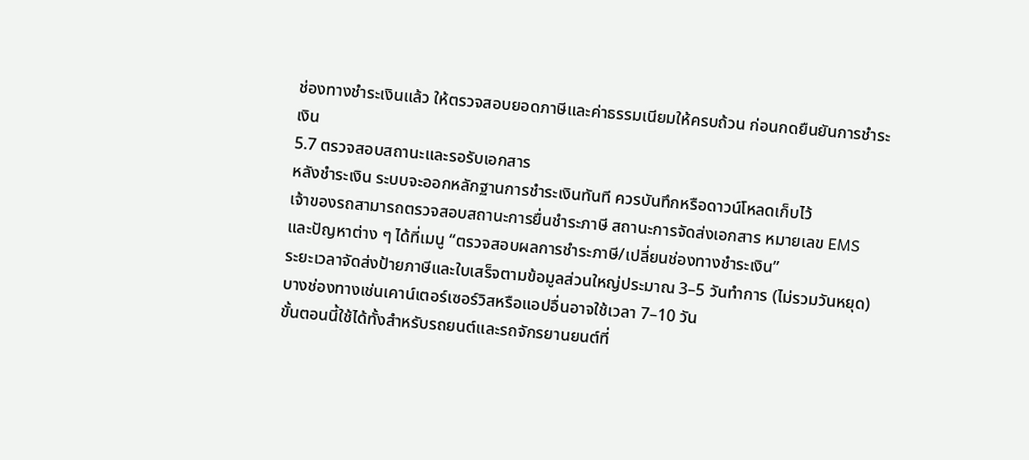ช่องทางชำระเงินแล้ว ให้ตรวจสอบยอดภาษีและค่าธรรมเนียมให้ครบถ้วน ก่อนกดยืนยันการชำระเงิน
5.7 ตรวจสอบสถานะและรอรับเอกสาร
หลังชำระเงิน ระบบจะออกหลักฐานการชำระเงินทันที ควรบันทึกหรือดาวน์โหลดเก็บไว้
เจ้าของรถสามารถตรวจสอบสถานะการยื่นชำระภาษี สถานะการจัดส่งเอกสาร หมายเลข EMS และปัญหาต่าง ๆ ได้ที่เมนู “ตรวจสอบผลการชำระภาษี/เปลี่ยนช่องทางชำระเงิน”
ระยะเวลาจัดส่งป้ายภาษีและใบเสร็จตามข้อมูลส่วนใหญ่ประมาณ 3–5 วันทำการ (ไม่รวมวันหยุด) บางช่องทางเช่นเคาน์เตอร์เซอร์วิสหรือแอปอื่นอาจใช้เวลา 7–10 วัน
ขั้นตอนนี้ใช้ได้ทั้งสำหรับรถยนต์และรถจักรยานยนต์ที่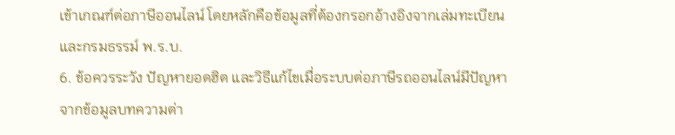เข้าเกณฑ์ต่อภาษีออนไลน์ โดยหลักคือข้อมูลที่ต้องกรอกอ้างอิงจากเล่มทะเบียนและกรมธรรม์ พ.ร.บ.
6. ข้อควรระวัง ปัญหายอดฮิต และวิธีแก้ไขเมื่อระบบต่อภาษีรถออนไลน์มีปัญหา
จากข้อมูลบทความต่า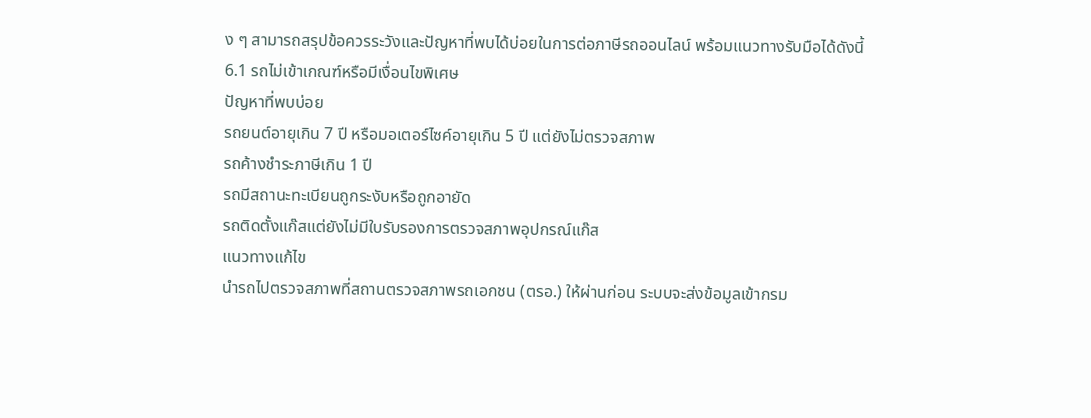ง ๆ สามารถสรุปข้อควรระวังและปัญหาที่พบได้บ่อยในการต่อภาษีรถออนไลน์ พร้อมแนวทางรับมือได้ดังนี้
6.1 รถไม่เข้าเกณฑ์หรือมีเงื่อนไขพิเศษ
ปัญหาที่พบบ่อย
รถยนต์อายุเกิน 7 ปี หรือมอเตอร์ไซค์อายุเกิน 5 ปี แต่ยังไม่ตรวจสภาพ
รถค้างชำระภาษีเกิน 1 ปี
รถมีสถานะทะเบียนถูกระงับหรือถูกอายัด
รถติดตั้งแก๊สแต่ยังไม่มีใบรับรองการตรวจสภาพอุปกรณ์แก๊ส
แนวทางแก้ไข
นำรถไปตรวจสภาพที่สถานตรวจสภาพรถเอกชน (ตรอ.) ให้ผ่านก่อน ระบบจะส่งข้อมูลเข้ากรม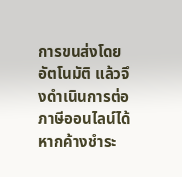การขนส่งโดยอัตโนมัติ แล้วจึงดำเนินการต่อภาษีออนไลน์ได้
หากค้างชำระ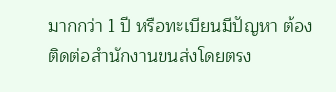มากกว่า 1 ปี หรือทะเบียนมีปัญหา ต้องติดต่อสำนักงานขนส่งโดยตรง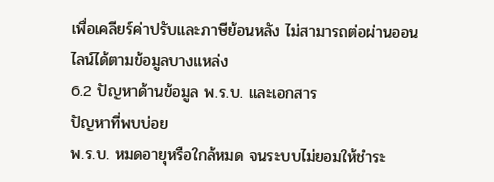เพื่อเคลียร์ค่าปรับและภาษีย้อนหลัง ไม่สามารถต่อผ่านออนไลน์ได้ตามข้อมูลบางแหล่ง
6.2 ปัญหาด้านข้อมูล พ.ร.บ. และเอกสาร
ปัญหาที่พบบ่อย
พ.ร.บ. หมดอายุหรือใกล้หมด จนระบบไม่ยอมให้ชำระ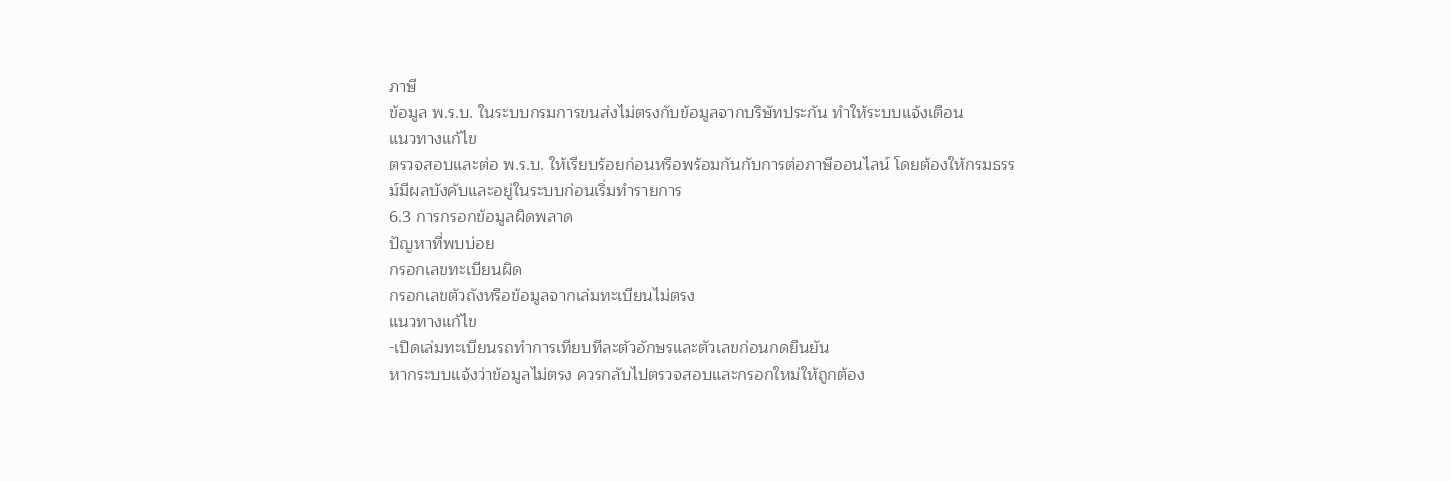ภาษี
ข้อมูล พ.ร.บ. ในระบบกรมการขนส่งไม่ตรงกับข้อมูลจากบริษัทประกัน ทำให้ระบบแจ้งเตือน
แนวทางแก้ไข
ตรวจสอบและต่อ พ.ร.บ. ให้เรียบร้อยก่อนหรือพร้อมกันกับการต่อภาษีออนไลน์ โดยต้องให้กรมธรรม์มีผลบังคับและอยู่ในระบบก่อนเริ่มทำรายการ
6.3 การกรอกข้อมูลผิดพลาด
ปัญหาที่พบบ่อย
กรอกเลขทะเบียนผิด
กรอกเลขตัวถังหรือข้อมูลจากเล่มทะเบียนไม่ตรง
แนวทางแก้ไข
-เปิดเล่มทะเบียนรถทำการเทียบทีละตัวอักษรและตัวเลขก่อนกดยืนยัน
หากระบบแจ้งว่าข้อมูลไม่ตรง ควรกลับไปตรวจสอบและกรอกใหม่ให้ถูกต้อง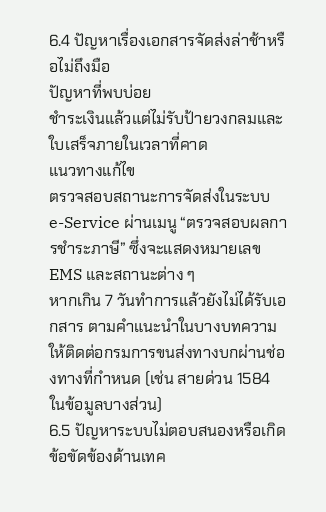6.4 ปัญหาเรื่องเอกสารจัดส่งล่าช้าหรือไม่ถึงมือ
ปัญหาที่พบบ่อย
ชำระเงินแล้วแต่ไม่รับป้ายวงกลมและใบเสร็จภายในเวลาที่คาด
แนวทางแก้ไข
ตรวจสอบสถานะการจัดส่งในระบบ e-Service ผ่านเมนู “ตรวจสอบผลการชำระภาษี” ซึ่งจะแสดงหมายเลข EMS และสถานะต่าง ๆ
หากเกิน 7 วันทำการแล้วยังไม่ได้รับเอกสาร ตามคำแนะนำในบางบทความให้ติดต่อกรมการขนส่งทางบกผ่านช่องทางที่กำหนด (เช่น สายด่วน 1584 ในข้อมูลบางส่วน)
6.5 ปัญหาระบบไม่ตอบสนองหรือเกิดข้อขัดข้องด้านเทค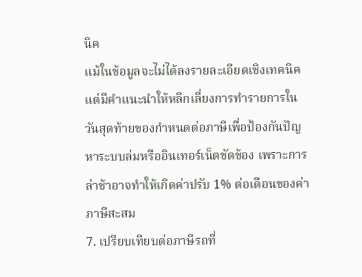นิค
แม้ในข้อมูลจะไม่ได้ลงรายละเอียดเชิงเทคนิค แต่มีคำแนะนำให้หลีกเลี่ยงการทำรายการในวันสุดท้ายของกำหนดต่อภาษีเพื่อป้องกันปัญหาระบบล่มหรืออินเทอร์เน็ตขัดข้อง เพราะการล่าช้าอาจทำให้เกิดค่าปรับ 1% ต่อเดือนของค่าภาษีสะสม
7. เปรียบเทียบต่อภาษีรถที่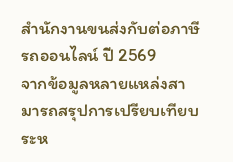สำนักงานขนส่งกับต่อภาษีรถออนไลน์ ปี 2569
จากข้อมูลหลายแหล่งสามารถสรุปการเปรียบเทียบระห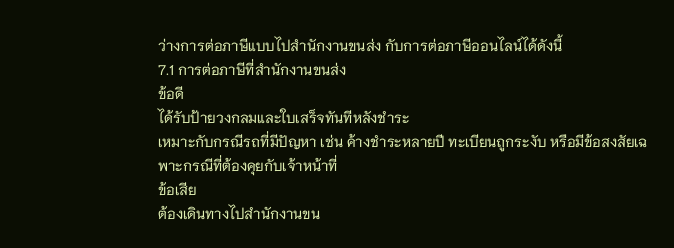ว่างการต่อภาษีแบบไปสำนักงานขนส่ง กับการต่อภาษีออนไลน์ได้ดังนี้
7.1 การต่อภาษีที่สำนักงานขนส่ง
ข้อดี
ได้รับป้ายวงกลมและใบเสร็จทันทีหลังชำระ
เหมาะกับกรณีรถที่มีปัญหา เช่น ค้างชำระหลายปี ทะเบียนถูกระงับ หรือมีข้อสงสัยเฉพาะกรณีที่ต้องคุยกับเจ้าหน้าที่
ข้อเสีย
ต้องเดินทางไปสำนักงานขน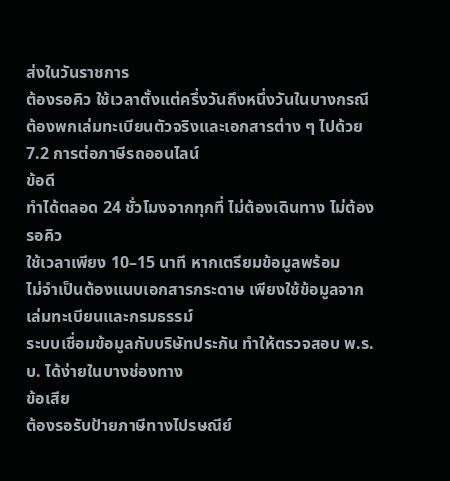ส่งในวันราชการ
ต้องรอคิว ใช้เวลาตั้งแต่ครึ่งวันถึงหนึ่งวันในบางกรณี
ต้องพกเล่มทะเบียนตัวจริงและเอกสารต่าง ๆ ไปด้วย
7.2 การต่อภาษีรถออนไลน์
ข้อดี
ทำได้ตลอด 24 ชั่วโมงจากทุกที่ ไม่ต้องเดินทาง ไม่ต้องรอคิว
ใช้เวลาเพียง 10–15 นาที หากเตรียมข้อมูลพร้อม
ไม่จำเป็นต้องแนบเอกสารกระดาษ เพียงใช้ข้อมูลจากเล่มทะเบียนและกรมธรรม์
ระบบเชื่อมข้อมูลกับบริษัทประกัน ทำให้ตรวจสอบ พ.ร.บ. ได้ง่ายในบางช่องทาง
ข้อเสีย
ต้องรอรับป้ายภาษีทางไปรษณีย์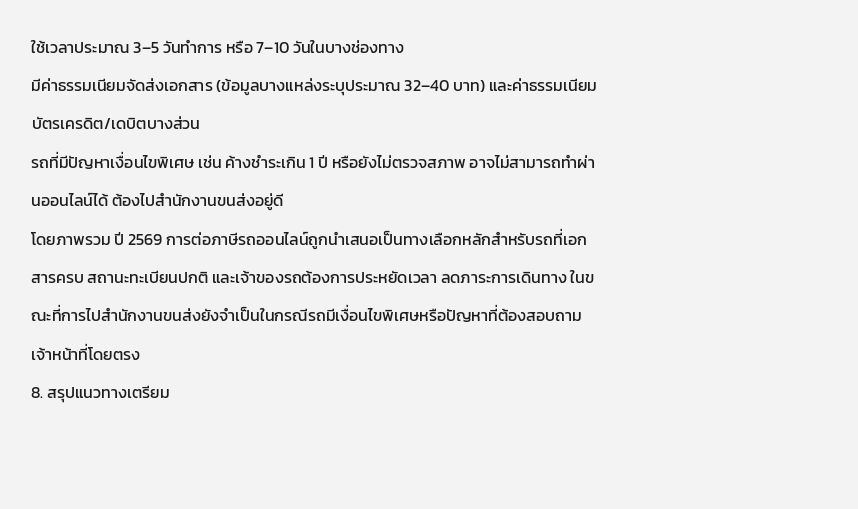ใช้เวลาประมาณ 3–5 วันทำการ หรือ 7–10 วันในบางช่องทาง
มีค่าธรรมเนียมจัดส่งเอกสาร (ข้อมูลบางแหล่งระบุประมาณ 32–40 บาท) และค่าธรรมเนียมบัตรเครดิต/เดบิตบางส่วน
รถที่มีปัญหาเงื่อนไขพิเศษ เช่น ค้างชำระเกิน 1 ปี หรือยังไม่ตรวจสภาพ อาจไม่สามารถทำผ่านออนไลน์ได้ ต้องไปสำนักงานขนส่งอยู่ดี
โดยภาพรวม ปี 2569 การต่อภาษีรถออนไลน์ถูกนำเสนอเป็นทางเลือกหลักสำหรับรถที่เอกสารครบ สถานะทะเบียนปกติ และเจ้าของรถต้องการประหยัดเวลา ลดภาระการเดินทาง ในขณะที่การไปสำนักงานขนส่งยังจำเป็นในกรณีรถมีเงื่อนไขพิเศษหรือปัญหาที่ต้องสอบถามเจ้าหน้าที่โดยตรง
8. สรุปแนวทางเตรียม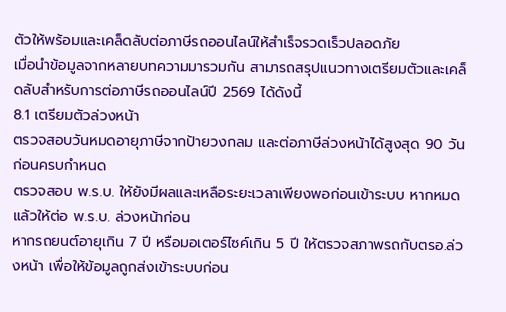ตัวให้พร้อมและเคล็ดลับต่อภาษีรถออนไลน์ให้สำเร็จรวดเร็วปลอดภัย
เมื่อนำข้อมูลจากหลายบทความมารวมกัน สามารถสรุปแนวทางเตรียมตัวและเคล็ดลับสำหรับการต่อภาษีรถออนไลน์ปี 2569 ได้ดังนี้
8.1 เตรียมตัวล่วงหน้า
ตรวจสอบวันหมดอายุภาษีจากป้ายวงกลม และต่อภาษีล่วงหน้าได้สูงสุด 90 วัน ก่อนครบกำหนด
ตรวจสอบ พ.ร.บ. ให้ยังมีผลและเหลือระยะเวลาเพียงพอก่อนเข้าระบบ หากหมดแล้วให้ต่อ พ.ร.บ. ล่วงหน้าก่อน
หากรถยนต์อายุเกิน 7 ปี หรือมอเตอร์ไซค์เกิน 5 ปี ให้ตรวจสภาพรถกับตรอ.ล่วงหน้า เพื่อให้ข้อมูลถูกส่งเข้าระบบก่อน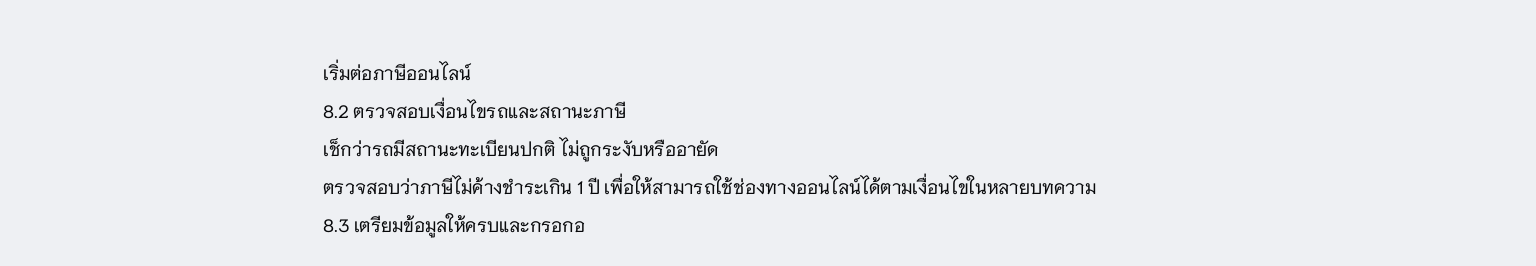เริ่มต่อภาษีออนไลน์
8.2 ตรวจสอบเงื่อนไขรถและสถานะภาษี
เช็กว่ารถมีสถานะทะเบียนปกติ ไม่ถูกระงับหรืออายัด
ตรวจสอบว่าภาษีไม่ค้างชำระเกิน 1 ปี เพื่อให้สามารถใช้ช่องทางออนไลน์ได้ตามเงื่อนไขในหลายบทความ
8.3 เตรียมข้อมูลให้ครบและกรอกอ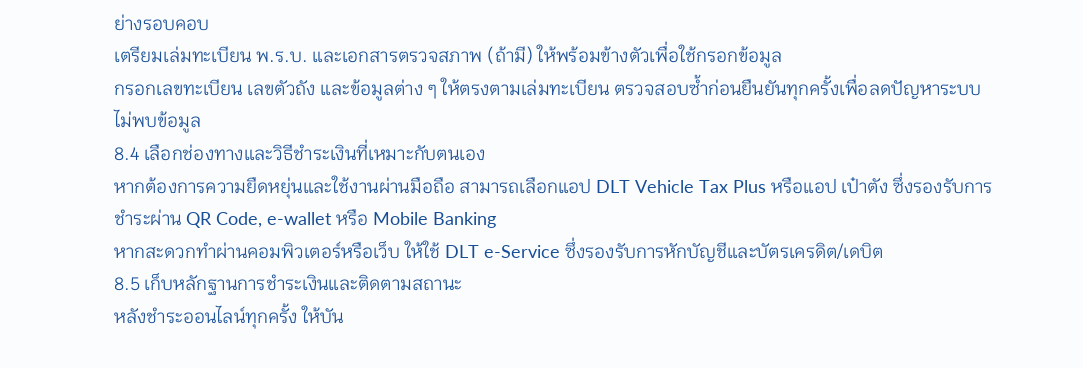ย่างรอบคอบ
เตรียมเล่มทะเบียน พ.ร.บ. และเอกสารตรวจสภาพ (ถ้ามี) ให้พร้อมข้างตัวเพื่อใช้กรอกข้อมูล
กรอกเลขทะเบียน เลขตัวถัง และข้อมูลต่าง ๆ ให้ตรงตามเล่มทะเบียน ตรวจสอบซ้ำก่อนยืนยันทุกครั้งเพื่อลดปัญหาระบบไม่พบข้อมูล
8.4 เลือกช่องทางและวิธีชำระเงินที่เหมาะกับตนเอง
หากต้องการความยืดหยุ่นและใช้งานผ่านมือถือ สามารถเลือกแอป DLT Vehicle Tax Plus หรือแอป เป๋าตัง ซึ่งรองรับการชำระผ่าน QR Code, e-wallet หรือ Mobile Banking
หากสะดวกทำผ่านคอมพิวเตอร์หรือเว็บ ให้ใช้ DLT e-Service ซึ่งรองรับการหักบัญชีและบัตรเครดิต/เดบิต
8.5 เก็บหลักฐานการชำระเงินและติดตามสถานะ
หลังชำระออนไลน์ทุกครั้ง ให้บัน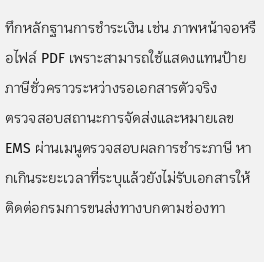ทึกหลักฐานการชำระเงิน เช่น ภาพหน้าจอหรือไฟล์ PDF เพราะสามารถใช้แสดงแทนป้ายภาษีชั่วคราวระหว่างรอเอกสารตัวจริง
ตรวจสอบสถานะการจัดส่งและหมายเลข EMS ผ่านเมนูตรวจสอบผลการชำระภาษี หากเกินระยะเวลาที่ระบุแล้วยังไม่รับเอกสารให้ติดต่อกรมการขนส่งทางบกตามช่องทา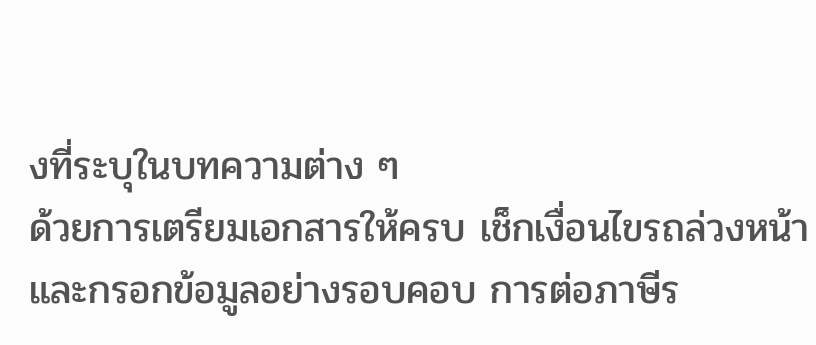งที่ระบุในบทความต่าง ๆ
ด้วยการเตรียมเอกสารให้ครบ เช็กเงื่อนไขรถล่วงหน้า และกรอกข้อมูลอย่างรอบคอบ การต่อภาษีร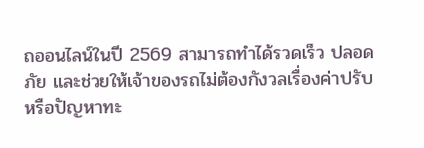ถออนไลน์ในปี 2569 สามารถทำได้รวดเร็ว ปลอดภัย และช่วยให้เจ้าของรถไม่ต้องกังวลเรื่องค่าปรับหรือปัญหาทะ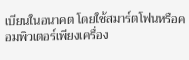เบียนในอนาคต โดยใช้สมาร์ตโฟนหรือคอมพิวเตอร์เพียงเครื่อง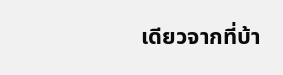เดียวจากที่บ้า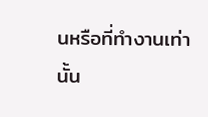นหรือที่ทำงานเท่านั้น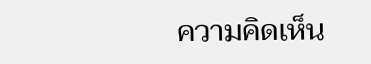ความคิดเห็น